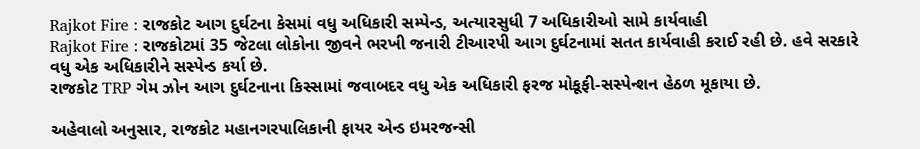Rajkot Fire : રાજકોટ આગ દુર્ઘટના કેસમાં વધુ અધિકારી સમ્પેન્ડ, અત્યારસુધી 7 અધિકારીઓ સામે કાર્યવાહી
Rajkot Fire : રાજકોટમાં 35 જેટલા લોકોના જીવને ભરખી જનારી ટીઆરપી આગ દુર્ઘટનામાં સતત કાર્યવાહી કરાઈ રહી છે. હવે સરકારે વધુ એક અધિકારીને સસ્પેન્ડ કર્યા છે.
રાજકોટ TRP ગેમ ઝોન આગ દુર્ઘટનાના કિસ્સામાં જવાબદર વધુ એક અધિકારી ફરજ મોકૂફી-સસ્પેન્શન હેઠળ મૂકાયા છે.

અહેવાલો અનુસાર, રાજકોટ મહાનગરપાલિકાની ફાયર એન્ડ ઇમરજન્સી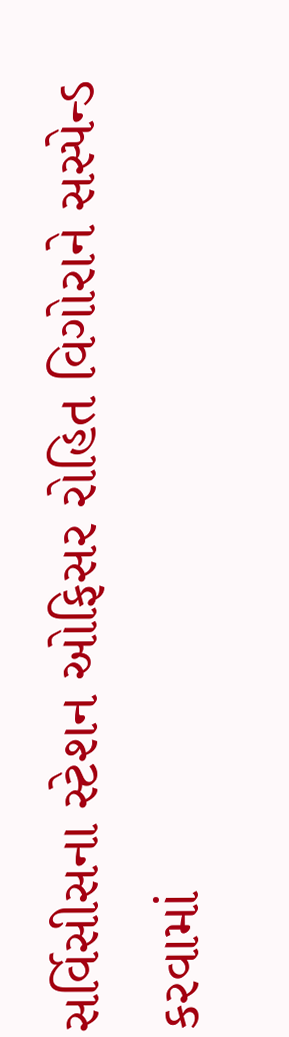સર્વિસીસના સ્ટેશન ઓફિસર રોહિત વિગોરાને સસ્પેન્ડ કરવામાં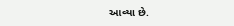આવ્યા છે.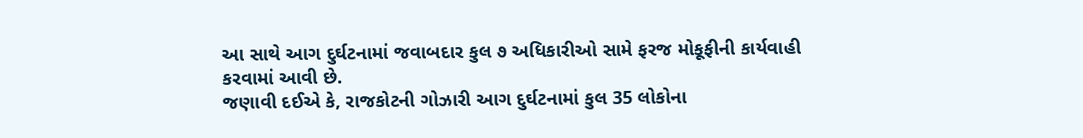આ સાથે આગ દુર્ઘટનામાં જવાબદાર કુલ ૭ અધિકારીઓ સામે ફરજ મોકૂફીની કાર્યવાહી કરવામાં આવી છે.
જણાવી દઈએ કે, રાજકોટની ગોઝારી આગ દુર્ઘટનામાં કુલ 35 લોકોના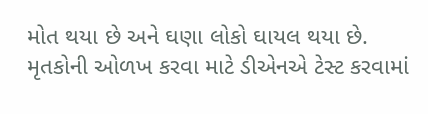મોત થયા છે અને ઘણા લોકો ઘાયલ થયા છે. મૃતકોની ઓળખ કરવા માટે ડીએનએ ટેસ્ટ કરવામાં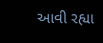આવી રહ્યા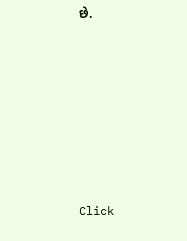છે.












Click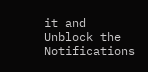it and Unblock the Notifications